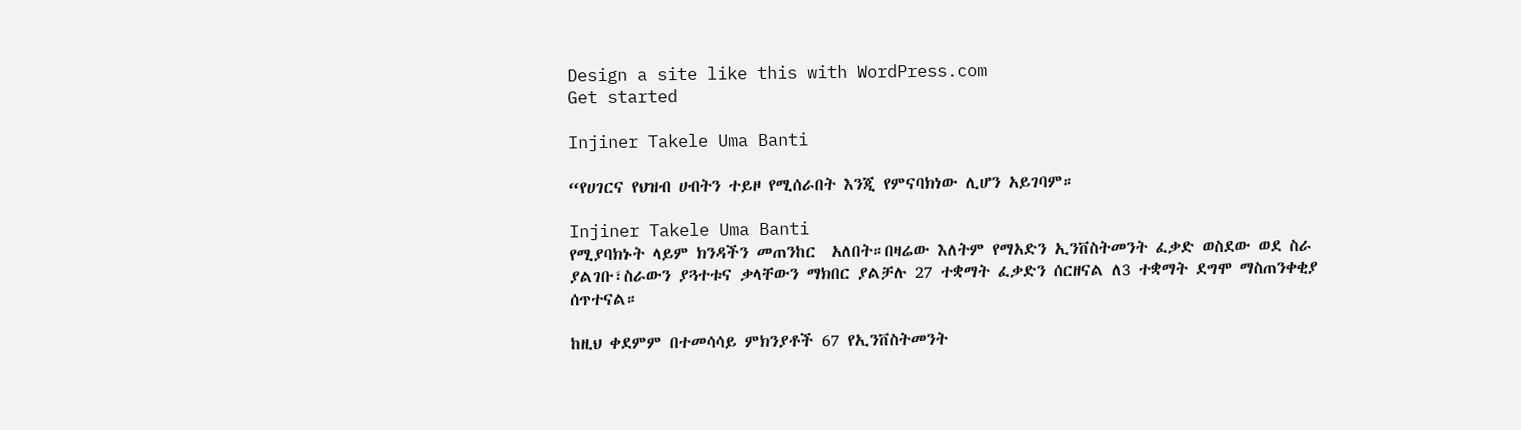Design a site like this with WordPress.com
Get started

Injiner Takele Uma Banti

“የሀገርና የህዝብ ሀብትን ተይዞ የሚሰራበት እንጂ የምናባክነው ሊሆን አይገባም።

Injiner Takele Uma Banti
የሚያባክኑት ላይም ክንዳችን መጠንከር  አለበት።በዛሬው እለትም የማአድን ኢንቨስትመንት ፈቃድ ወስደው ወደ ስራ ያልገቡ፣ስራውን ያጓተቱና ቃላቸውን ማክበር ያልቻሉ 27 ተቋማት ፈቃድን ሰርዘናል ለ3 ተቋማት ደግሞ ማስጠንቀቂያ ሰጥተናል።

ከዚህ ቀደምም በተመሳሳይ ምክንያቶች 67 የኢንቨስትመንት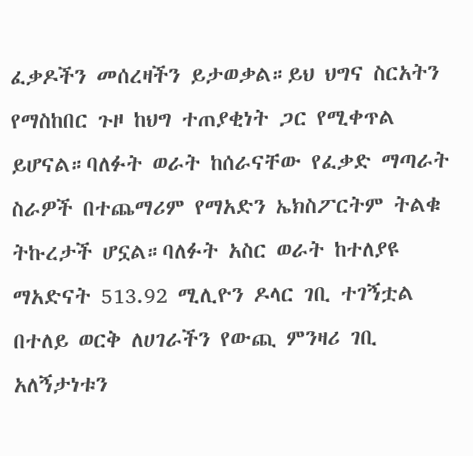ፈቃዶችን መሰረዛችን ይታወቃል።ይህ ህግና ስርአትን የማስከበር ጉዞ ከህግ ተጠያቂነት ጋር የሚቀጥል ይሆናል።ባለፉት ወራት ከሰራናቸው የፈቃድ ማጣራት ስራዎች በተጨማሪም የማአድን ኤክስፖርትም ትልቁ ትኩረታች ሆኗል።ባለፉት አስር ወራት ከተለያዩ ማአድናት 513.92 ሚሊዮን ዶላር ገቢ ተገኝቷል በተለይ ወርቅ ለሀገራችን የውጪ ምንዛሪ ገቢ አለኝታነቱን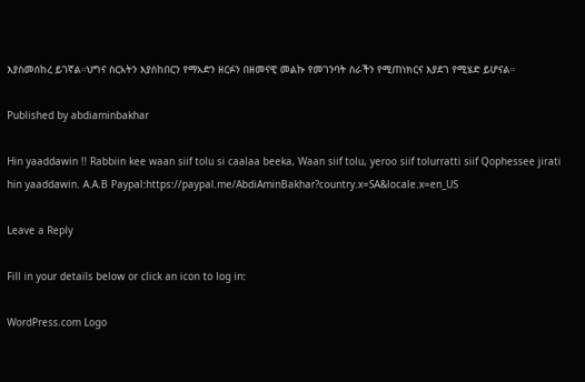እያስመሰከረ ይገኛል።ህግና ስርአትን እያስከበርን የማአድን ዘርፉን በዘመናዊ መልኩ የመገንባት ስራችን የሚጠነክርና እያደገ የሚሄድ ይሆናል።

Published by abdiaminbakhar

Hin yaaddawin !! Rabbiin kee waan siif tolu si caalaa beeka, Waan siif tolu, yeroo siif tolurratti siif Qophessee jirati hin yaaddawin. A.A.B Paypal:https://paypal.me/AbdiAminBakhar?country.x=SA&locale.x=en_US

Leave a Reply

Fill in your details below or click an icon to log in:

WordPress.com Logo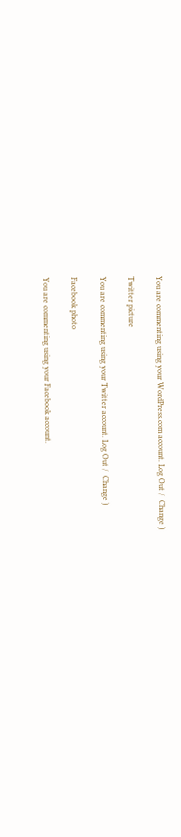You are commenting using your WordPress.com account. Log Out /  Change )

Twitter picture

You are commenting using your Twitter account. Log Out /  Change )

Facebook photo

You are commenting using your Facebook account.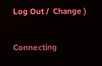Log Out /  Change )

Connecting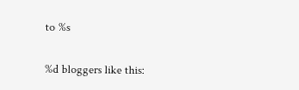to %s

%d bloggers like this: